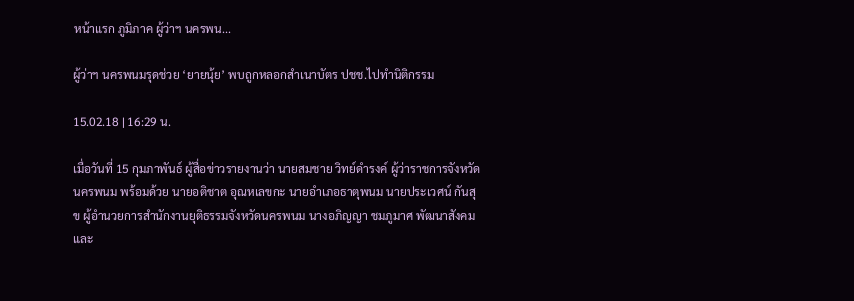หน้าแรก ภูมิภาค ผู้ว่าฯ นครพน...

ผู้ว่าฯ นครพนมรุดช่วย ‘ยายนุ้ย’ พบถูกหลอกสำเนาบัตร ปชช.ไปทำนิติกรรม

15.02.18 | 16:29 น.

เมื่อวันที่ 15 กุมภาพันธ์ ผู้สื่อข่าวรายงานว่า นายสมชาย วิทย์ดำรงค์ ผู้ว่าราชการจังหวัดนครพนม พร้อมด้วย นายอติชาต อุณหเลขกะ นายอำเภอธาตุพนม นายประเวศน์ กันสุข ผู้อำนวยการสำนักงานยุติธรรมจังหวัดนครพนม นางอภิญญา ชมภูมาศ พัฒนาสังคมและ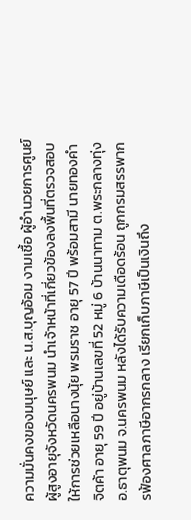ความมั่นคงของมนุษย์ และ น.ส.บุญอ้อม งามเชื้อ ผู้อำนวยการศูนย์ผู้สูงอายุจังหวัดนครพนม นำเจ้าหน้าที่เกี่ยวข้องลงพื้นที่ตรวจสอบ ให้การช่วยเหลือนางนุ้ย พรมราช อายุ 57 ปี พร้อมสามี นายทองคำ จิตค้า อายุ 59 ปี อยู่บ้านเลขที่ 52 หมู่ 6 บ้านนาทาม ต.พระกลางทุ่ง อ.ธาตุพนม จ.นครพนม หลังได้รับความเดือดร้อน ถูกกรมสรรพากรฟ้องศาลภาษีอากรกลาง เรียกเก็บภาษีเป็นเงินถึง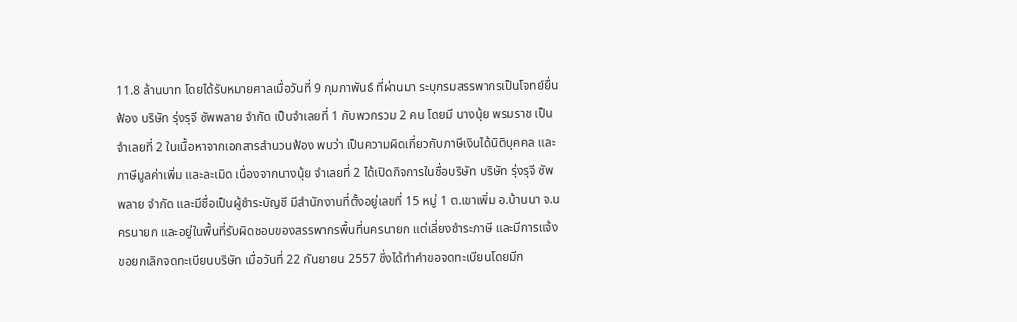11.8 ล้านบาท โดยได้รับหมายศาลเมื่อวันที่ 9 กุมภาพันธ์ ที่ผ่านมา ระบุกรมสรรพากรเป็นโจทย์ยื่นฟ้อง บริษัท รุ่งรุจี ซัพพลาย จำกัด เป็นจำเลยที่ 1 กับพวกรวม 2 คน โดยมี นางนุ้ย พรมราช เป็นจำเลยที่ 2 ในเนื้อหาจากเอกสารสำนวนฟ้อง พบว่า เป็นความผิดเกี่ยวกับภาษีเงินได้นิติบุคคล และภาษีมูลค่าเพิ่ม และละเมิด เนื่องจากนางนุ้ย จำเลยที่ 2 ได้เปิดกิจการในชื่อบริษัท บริษัท รุ่งรุจี ซัพพลาย จำกัด และมีชื่อเป็นผู้ชำระบัญชี มีสำนักงานที่ตั้งอยู่เลขที่ 15 หมู่ 1 ต.เขาเพิ่ม อ.บ้านนา จ.นครนายก และอยู่ในพื้นที่รับผิดชอบของสรรพากรพื้นที่นครนายก แต่เลี่ยงชำระภาษี และมีการแจ้งขอยกเลิกจดทะเบียนบริษัท เมื่อวันที่ 22 กันยายน 2557 ซึ่งได้ทำคำขอจดทะเบียนโดยมีก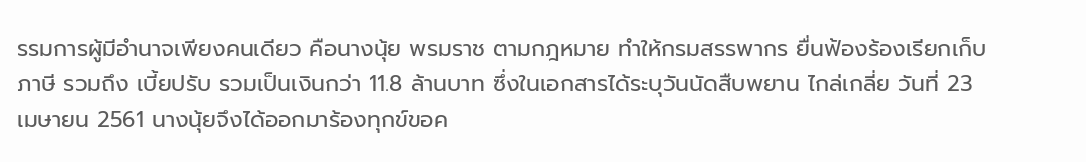รรมการผู้มีอำนาจเพียงคนเดียว คือนางนุ้ย พรมราช ตามกฎหมาย ทำให้กรมสรรพากร ยื่นฟ้องร้องเรียกเก็บภาษี รวมถึง เบี้ยปรับ รวมเป็นเงินกว่า 11.8 ล้านบาท ซึ่งในเอกสารได้ระบุวันนัดสืบพยาน ไกล่เกลี่ย วันที่ 23 เมษายน 2561 นางนุ้ยจึงได้ออกมาร้องทุกข์ขอค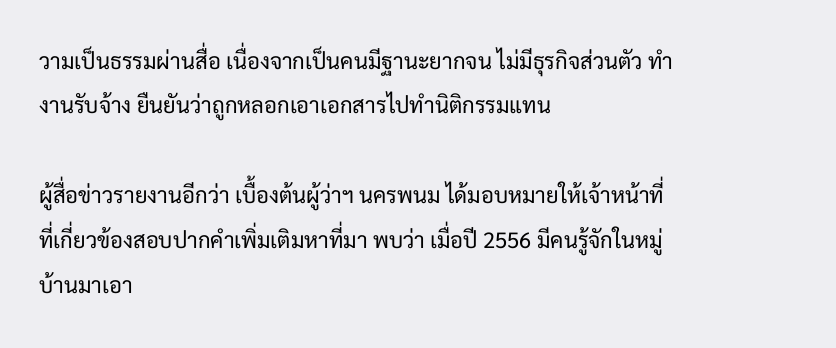วามเป็นธรรมผ่านสื่อ เนื่องจากเป็นคนมีฐานะยากจน ไม่มีธุรกิจส่วนตัว ทำงานรับจ้าง ยืนยันว่าถูกหลอกเอาเอกสารไปทำนิติกรรมแทน

ผู้สื่อข่าวรายงานอีกว่า เบื้องต้นผู้ว่าฯ นครพนม ได้มอบหมายให้เจ้าหน้าที่ที่เกี่ยวข้องสอบปากคำเพิ่มเติมหาที่มา พบว่า เมื่อปี 2556 มีคนรู้จักในหมู่บ้านมาเอา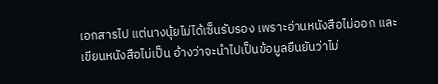เอกสารไป แต่นางนุ้ยไม่ได้เซ็นรับรอง เพราะอ่านหนังสือไม่ออก และเขียนหนังสือไม่เป็น อ้างว่าจะนำไปเป็นข้อมูลยืนยันว่าไม่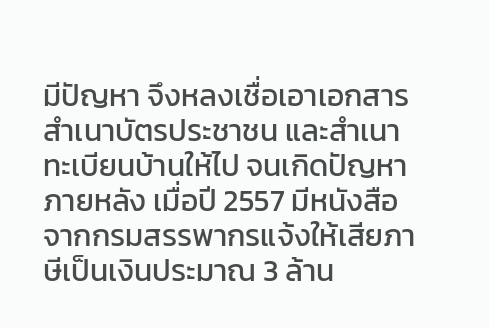มีปัญหา จึงหลงเชื่อเอาเอกสารสำเนาบัตรประชาชน และสำเนาทะเบียนบ้านให้ไป จนเกิดปัญหาภายหลัง เมื่อปี 2557 มีหนังสือจากกรมสรรพากรแจ้งให้เสียภาษีเป็นเงินประมาณ 3 ล้าน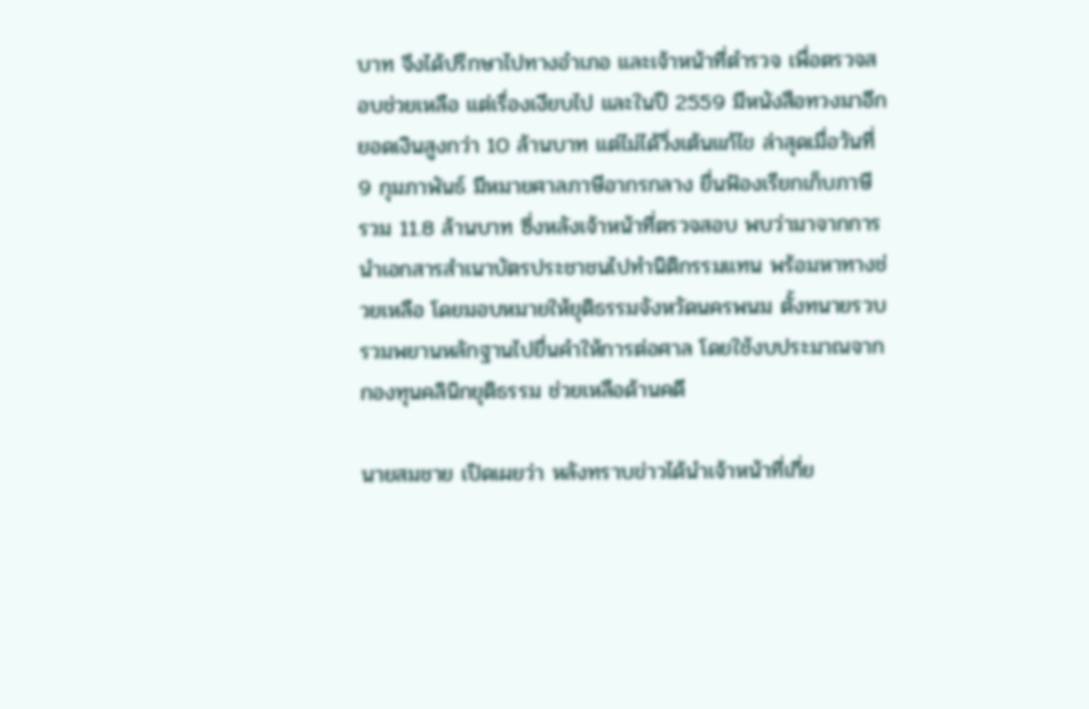บาท จึงได้ปรึกษาไปทางอำเภอ และเจ้าหน้าที่ตำรวจ เพื่อตรวจสอบช่วยเหลือ แต่เรื่องเงียบไป และในปี 2559 มีหนังสือทวงมาอีกยอดเงินสูงกว่า 10 ล้านบาท แต่ไม่ได้วิ่งเต้นแก้ไข ล่าสุดเมื่อวันที่ 9 กุมภาพันธ์ มีหมายศาลภาษีอากรกลาง ยื่นฟ้องเรียกเก็บภาษี รวม 11.8 ล้านบาท ซึ่งหลังเจ้าหน้าที่ตรวจสอบ พบว่ามาจากการนำเอกสารสำเนาบัตรประชาชนไปทำนิติกรรมแทน พร้อมหาทางช่วยเหลือ โดยมอบหมายให้ยุติธรรมจังหวัดนครพนม ตั้งทนายรวบรวมพยานหลักฐานไปยื่นคำให้การต่อศาล โดยใช้งบประมาณจากกองทุนคลินิกยุติธรรม ช่วยเหลือด้านคดี

นายสมชาย เปิดเผยว่า หลังทราบข่าวได้นำเจ้าหน้าที่เกี่ย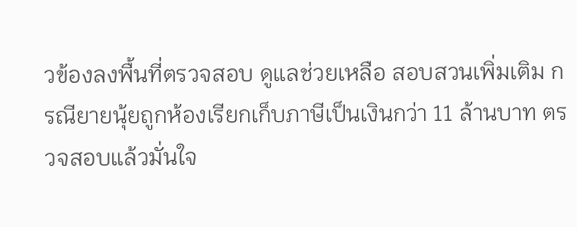วข้องลงพื้นที่ตรวจสอบ ดูแลช่วยเหลือ สอบสวนเพิ่มเติม กรณียายนุ้ยถูกห้องเรียกเก็บภาษีเป็นเงินกว่า 11 ล้านบาท ตรวจสอบแล้วมั่นใจ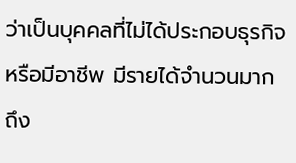ว่าเป็นบุคคลที่ไม่ได้ประกอบธุรกิจ หรือมีอาชีพ มีรายได้จำนวนมาก ถึง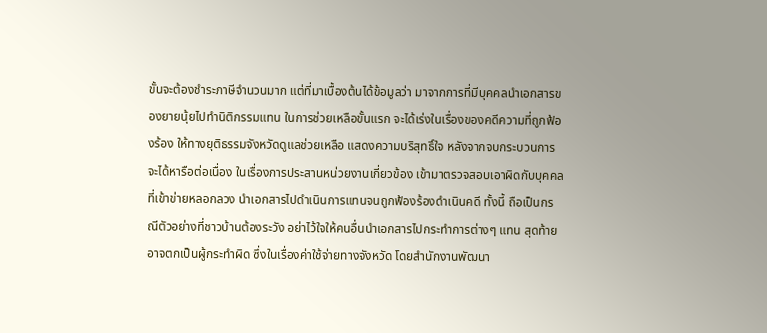ขั้นจะต้องชำระภาษีจำนวนมาก แต่ที่มาเบื้องต้นได้ข้อมูลว่า มาจากการที่มีบุคคลนำเอกสารของยายนุ้ยไปทำนิติกรรมแทน ในการช่วยเหลือขั้นแรก จะได้เร่งในเรื่องของคดีความที่ถูกฟ้องร้อง ให้ทางยุติธรรมจังหวัดดูแลช่วยเหลือ แสดงความบริสุทธิ์ใจ หลังจากจบกระบวนการจะได้หารือต่อเนื่อง ในเรื่องการประสานหน่วยงานเกี่ยวข้อง เข้ามาตรวจสอบเอาผิดกับบุคคลที่เข้าข่ายหลอกลวง นำเอกสารไปดำเนินการแทนจนถูกฟ้องร้องดำเนินคดี ทั้งนี้ ถือเป็นกรณีตัวอย่างที่ชาวบ้านต้องระวัง อย่าไว้ใจให้คนอื่นนำเอกสารไปกระทำการต่างๆ แทน สุดท้ายอาจตกเป็นผู้กระทำผิด ซึ่งในเรื่องค่าใช้จ่ายทางจังหวัด โดยสำนักงานพัฒนา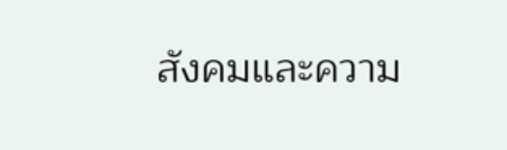สังคมและความ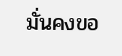มั่นคงขอ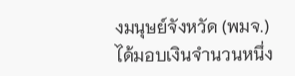งมนุษย์จังหวัด (พมจ.) ได้มอบเงินจำนวนหนึ่ง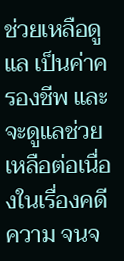ช่วยเหลือดูแล เป็นค่าครองชีพ และจะดูแลช่วยเหลือต่อเนื่องในเรื่องคดีความ จนจ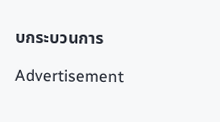บกระบวนการ

Advertisement